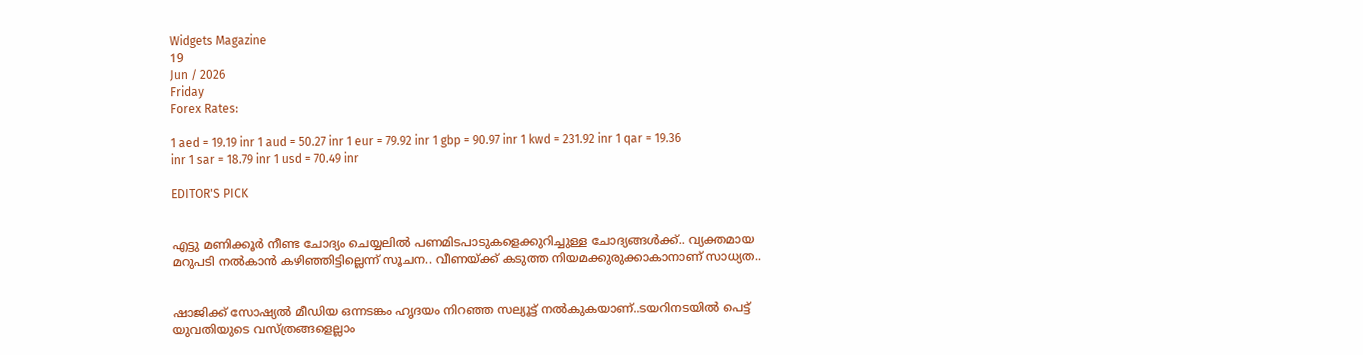Widgets Magazine
19
Jun / 2026
Friday
Forex Rates:

1 aed = 19.19 inr 1 aud = 50.27 inr 1 eur = 79.92 inr 1 gbp = 90.97 inr 1 kwd = 231.92 inr 1 qar = 19.36 inr 1 sar = 18.79 inr 1 usd = 70.49 inr

EDITOR'S PICK


എട്ടു മണിക്കൂര്‍ നീണ്ട ചോദ്യം ചെയ്യലില്‍ പണമിടപാടുകളെക്കുറിച്ചുള്ള ചോദ്യങ്ങള്‍ക്ക്.. വ്യക്തമായ മറുപടി നല്‍കാന്‍ കഴിഞ്ഞിട്ടില്ലെന്ന് സൂചന.. വീണയ്ക്ക് കടുത്ത നിയമക്കുരുക്കാകാനാണ് സാധ്യത..


ഷാജിക്ക് സോഷ്യല്‍ മീഡിയ ഒന്നടങ്കം ഹൃദയം നിറഞ്ഞ സല്യൂട്ട് നല്‍കുകയാണ്..ടയറിനടയിൽ പെട്ട് യുവതിയുടെ വസ്ത്രങ്ങളെല്ലാം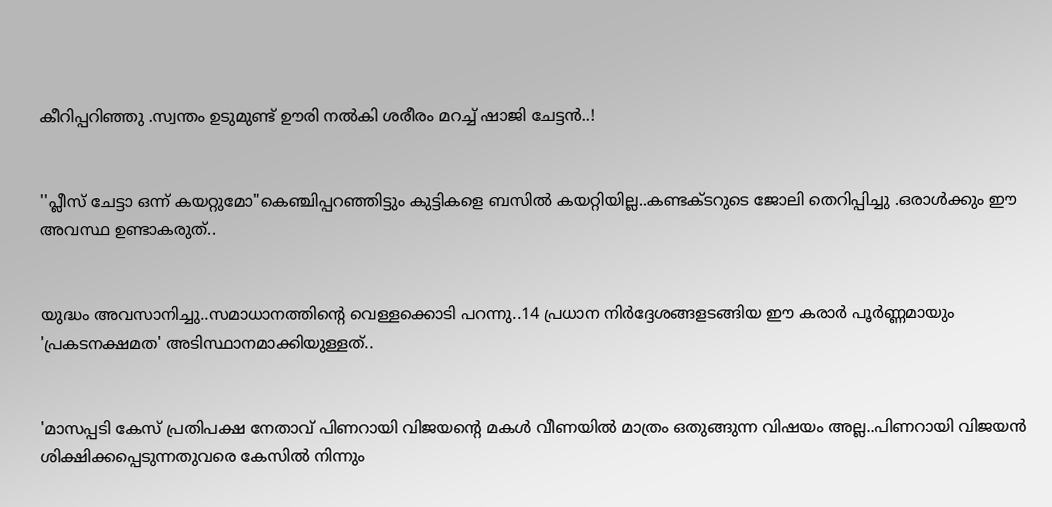കീറിപ്പറിഞ്ഞു .സ്വന്തം ഉടുമുണ്ട് ഊരി നല്‍കി ശരീരം മറച്ച് ഷാജി ചേട്ടൻ..!


''പ്ലീസ് ചേട്ടാ ഒന്ന് കയറ്റുമോ"കെഞ്ചിപ്പറഞ്ഞിട്ടും കുട്ടികളെ ബസില്‍ കയറ്റിയില്ല..കണ്ടക്ടറുടെ ജോലി തെറിപ്പിച്ചു .ഒരാൾക്കും ഈ അവസ്ഥ ഉണ്ടാകരുത്..


യുദ്ധം അവസാനിച്ചു..സമാധാനത്തിന്റെ വെള്ളക്കൊടി പറന്നു..14 പ്രധാന നിര്‍ദ്ദേശങ്ങളടങ്ങിയ ഈ കരാര്‍ പൂര്‍ണ്ണമായും 'പ്രകടനക്ഷമത' അടിസ്ഥാനമാക്കിയുള്ളത്..


'മാസപ്പടി കേസ് പ്രതിപക്ഷ നേതാവ് പിണറായി വിജയന്റെ മകൾ വീണയിൽ മാത്രം ഒതുങ്ങുന്ന വിഷയം അല്ല..പിണറായി വിജയൻ ശിക്ഷിക്കപ്പെടുന്നതുവരെ കേസിൽ നിന്നും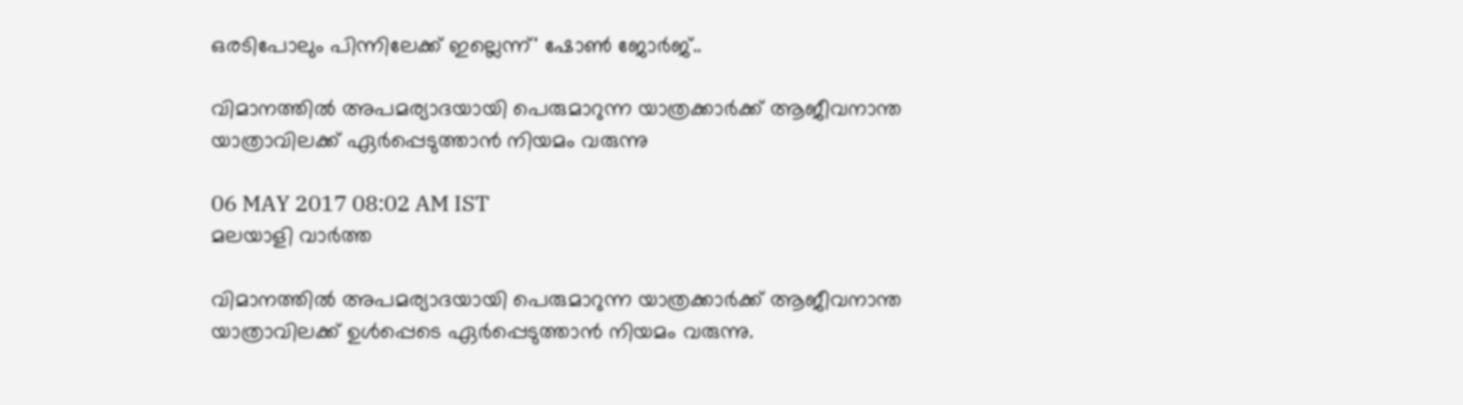ഒരടിപോലും പിന്നിലേക്ക് ഇല്ലെന്ന്' ഷോൺ ജോർജ്..

വിമാനത്തില്‍ അപമര്യാദയായി പെരുമാറുന്ന യാത്രക്കാര്‍ക്ക് ആജീവനാന്ത യാത്രാവിലക്ക് ഏര്‍പ്പെടുത്താന്‍ നിയമം വരുന്നു

06 MAY 2017 08:02 AM IST
മലയാളി വാര്‍ത്ത

വിമാനത്തില്‍ അപമര്യാദയായി പെരുമാറുന്ന യാത്രക്കാര്‍ക്ക് ആജീവനാന്ത യാത്രാവിലക്ക് ഉള്‍പ്പെടെ ഏര്‍പ്പെടുത്താന്‍ നിയമം വരുന്നു.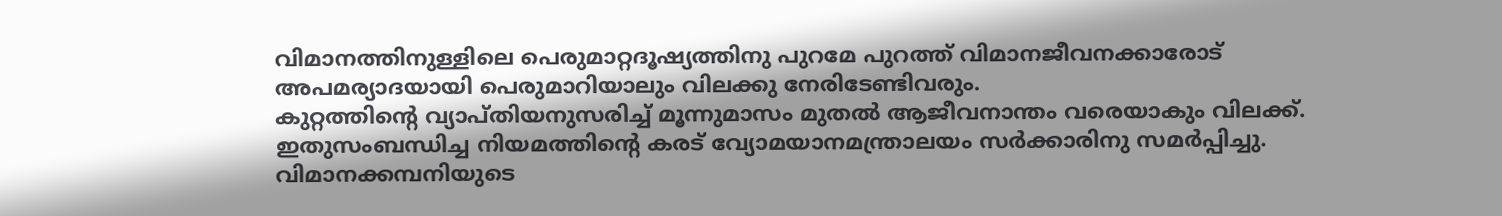വിമാനത്തിനുള്ളിലെ പെരുമാറ്റദൂഷ്യത്തിനു പുറമേ പുറത്ത് വിമാനജീവനക്കാരോട് അപമര്യാദയായി പെരുമാറിയാലും വിലക്കു നേരിടേണ്ടിവരും.
കുറ്റത്തിന്റെ വ്യാപ്തിയനുസരിച്ച് മൂന്നുമാസം മുതല്‍ ആജീവനാന്തം വരെയാകും വിലക്ക്. ഇതുസംബന്ധിച്ച നിയമത്തിന്റെ കരട് വ്യോമയാനമന്ത്രാലയം സര്‍ക്കാരിനു സമര്‍പ്പിച്ചു. വിമാനക്കമ്പനിയുടെ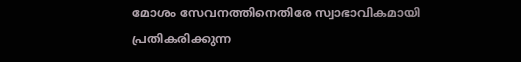മോശം സേവനത്തിനെതിരേ സ്വാഭാവികമായി പ്രതികരിക്കുന്ന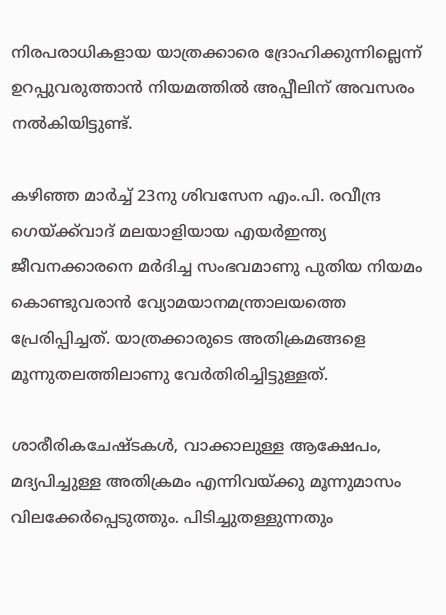നിരപരാധികളായ യാത്രക്കാരെ ദ്രോഹിക്കുന്നില്ലെന്ന് ഉറപ്പുവരുത്താന്‍ നിയമത്തില്‍ അപ്പീലിന് അവസരം നല്‍കിയിട്ടുണ്ട്.

കഴിഞ്ഞ മാര്‍ച്ച് 23നു ശിവസേന എം.പി. രവീന്ദ്ര ഗെയ്ക്ക്‌വാദ് മലയാളിയായ എയര്‍ഇന്ത്യ ജീവനക്കാരനെ മര്‍ദിച്ച സംഭവമാണു പുതിയ നിയമം കൊണ്ടുവരാന്‍ വ്യോമയാനമന്ത്രാലയത്തെ പ്രേരിപ്പിച്ചത്. യാത്രക്കാരുടെ അതിക്രമങ്ങളെ മൂന്നുതലത്തിലാണു വേര്‍തിരിച്ചിട്ടുള്ളത്.

ശാരീരികചേഷ്ടകള്‍, വാക്കാലുള്ള ആക്ഷേപം, മദ്യപിച്ചുള്ള അതിക്രമം എന്നിവയ്ക്കു മൂന്നുമാസം വിലക്കേര്‍പ്പെടുത്തും. പിടിച്ചുതള്ളുന്നതും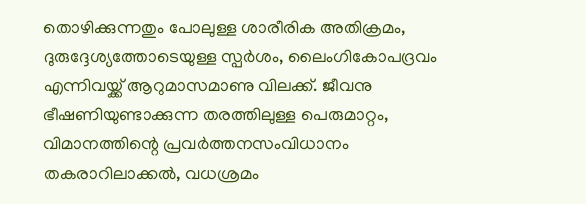തൊഴിക്കുന്നതും പോലുള്ള ശാരീരിക അതിക്രമം, ദുരുദ്ദേശ്യത്തോടെയുള്ള സ്പര്‍ശം, ലൈംഗികോപദ്രവം എന്നിവയ്ക്ക് ആറുമാസമാണു വിലക്ക്. ജീവനു ഭീഷണിയുണ്ടാക്കുന്ന തരത്തിലുള്ള പെരുമാറ്റം, വിമാനത്തിന്റെ പ്രവര്‍ത്തനസംവിധാനം തകരാറിലാക്കല്‍, വധശ്രമം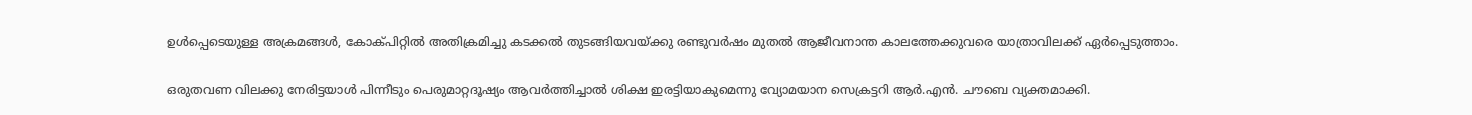ഉള്‍പ്പെടെയുള്ള അക്രമങ്ങള്‍, കോക്പിറ്റില്‍ അതിക്രമിച്ചു കടക്കല്‍ തുടങ്ങിയവയ്ക്കു രണ്ടുവര്‍ഷം മുതല്‍ ആജീവനാന്ത കാലത്തേക്കുവരെ യാത്രാവിലക്ക് ഏര്‍പ്പെടുത്താം.

ഒരുതവണ വിലക്കു നേരിട്ടയാള്‍ പിന്നീടും പെരുമാറ്റദൂഷ്യം ആവര്‍ത്തിച്ചാല്‍ ശിക്ഷ ഇരട്ടിയാകുമെന്നു വ്യോമയാന സെക്രട്ടറി ആര്‍.എന്‍. ചൗബെ വ്യക്തമാക്കി.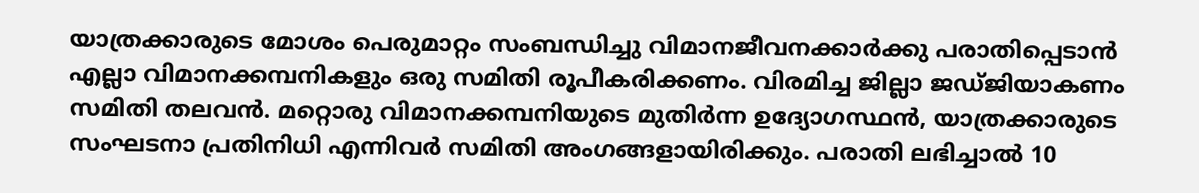യാത്രക്കാരുടെ മോശം പെരുമാറ്റം സംബന്ധിച്ചു വിമാനജീവനക്കാര്‍ക്കു പരാതിപ്പെടാന്‍ എല്ലാ വിമാനക്കമ്പനികളും ഒരു സമിതി രൂപീകരിക്കണം. വിരമിച്ച ജില്ലാ ജഡ്ജിയാകണം സമിതി തലവന്‍. മറ്റൊരു വിമാനക്കമ്പനിയുടെ മുതിര്‍ന്ന ഉദ്യോഗസ്ഥന്‍, യാത്രക്കാരുടെ സംഘടനാ പ്രതിനിധി എന്നിവര്‍ സമിതി അംഗങ്ങളായിരിക്കും. പരാതി ലഭിച്ചാല്‍ 10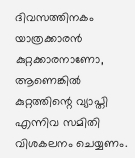ദിവസത്തിനകം യാത്രക്കാരന്‍ കുറ്റക്കാരനാണോ, ആണെങ്കില്‍ കുറ്റത്തിന്റെ വ്യാപ്തി എന്നിവ സമിതി വിശകലനം ചെയ്യണം.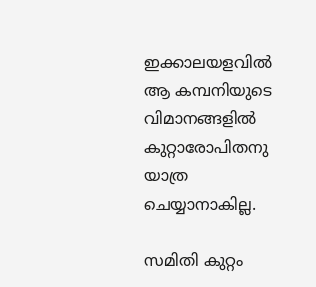ഇക്കാലയളവില്‍ ആ കമ്പനിയുടെ വിമാനങ്ങളില്‍ കുറ്റാരോപിതനു യാത്ര ചെയ്യാനാകില്ല.

സമിതി കുറ്റം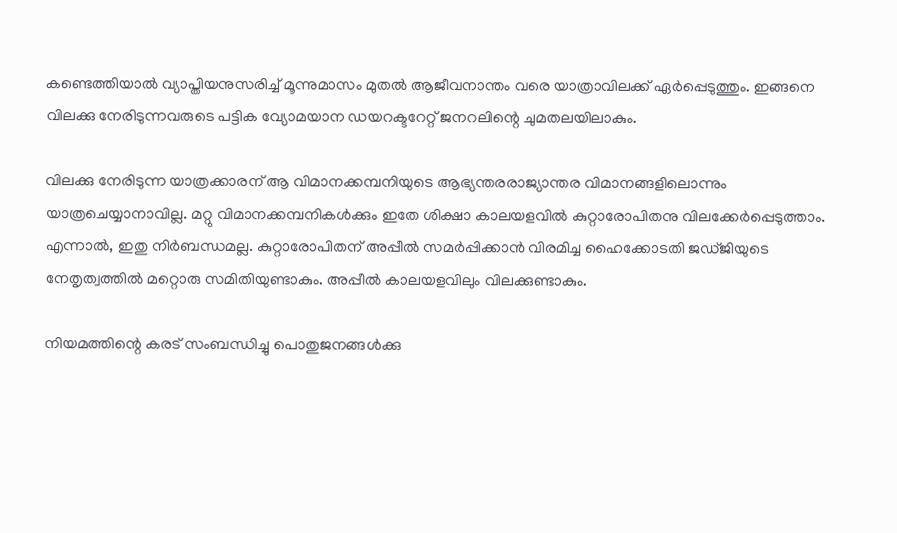കണ്ടെത്തിയാല്‍ വ്യാപ്തിയനുസരിച്ച് മൂന്നുമാസം മുതല്‍ ആജീവനാന്തം വരെ യാത്രാവിലക്ക് ഏര്‍പ്പെടുത്തും. ഇങ്ങനെ വിലക്കു നേരിടുന്നവരുടെ പട്ടിക വ്യോമയാന ഡയറക്ടറേറ്റ് ജനറലിന്റെ ചുമതലയിലാകും.

വിലക്കു നേരിടുന്ന യാത്രക്കാരന് ആ വിമാനക്കമ്പനിയുടെ ആഭ്യന്തരരാജ്യാന്തര വിമാനങ്ങളിലൊന്നും യാത്രചെയ്യാനാവില്ല. മറ്റു വിമാനക്കമ്പനികള്‍ക്കും ഇതേ ശിക്ഷാ കാലയളവില്‍ കുറ്റാരോപിതനു വിലക്കേര്‍പ്പെടുത്താം. എന്നാല്‍, ഇതു നിര്‍ബന്ധമല്ല. കുറ്റാരോപിതന് അപ്പീല്‍ സമര്‍പ്പിക്കാന്‍ വിരമിച്ച ഹൈക്കോടതി ജഡ്ജിയുടെ നേതൃത്വത്തില്‍ മറ്റൊരു സമിതിയുണ്ടാകും. അപ്പീല്‍ കാലയളവിലും വിലക്കുണ്ടാകും.

നിയമത്തിന്റെ കരട് സംബന്ധിച്ചു പൊതുജനങ്ങള്‍ക്കു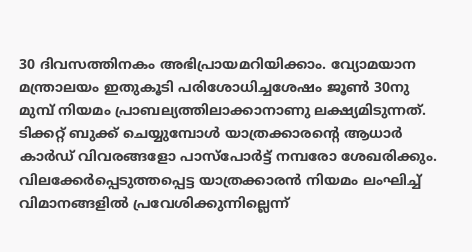30 ദിവസത്തിനകം അഭിപ്രായമറിയിക്കാം. വ്യോമയാന മന്ത്രാലയം ഇതുകൂടി പരിശോധിച്ചശേഷം ജൂണ്‍ 30നു മുമ്പ് നിയമം പ്രാബല്യത്തിലാക്കാനാണു ലക്ഷ്യമിടുന്നത്. ടിക്കറ്റ് ബുക്ക് ചെയ്യുമ്പോള്‍ യാത്രക്കാരന്റെ ആധാര്‍ കാര്‍ഡ് വിവരങ്ങളോ പാസ്‌പോര്‍ട്ട് നമ്പരോ ശേഖരിക്കും. വിലക്കേര്‍പ്പെടുത്തപ്പെട്ട യാത്രക്കാരന്‍ നിയമം ലംഘിച്ച് വിമാനങ്ങളില്‍ പ്രവേശിക്കുന്നില്ലെന്ന്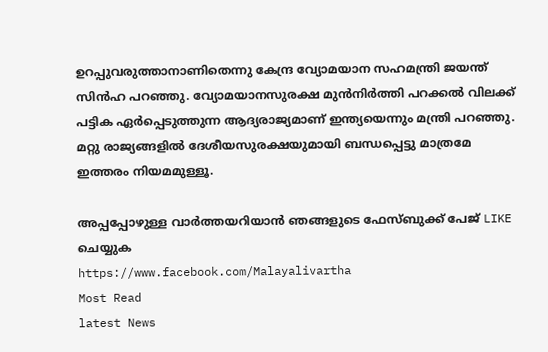ഉറപ്പുവരുത്താനാണിതെന്നു കേന്ദ്ര വ്യോമയാന സഹമന്ത്രി ജയന്ത് സിന്‍ഹ പറഞ്ഞു. വ്യോമയാനസുരക്ഷ മുന്‍നിര്‍ത്തി പറക്കല്‍ വിലക്ക് പട്ടിക ഏര്‍പ്പെടുത്തുന്ന ആദ്യരാജ്യമാണ് ഇന്ത്യയെന്നും മന്ത്രി പറഞ്ഞു. മറ്റു രാജ്യങ്ങളില്‍ ദേശീയസുരക്ഷയുമായി ബന്ധപ്പെട്ടു മാത്രമേ ഇത്തരം നിയമമുള്ളൂ.

അപ്പപ്പോഴുള്ള വാര്‍ത്തയറിയാന്‍ ഞങ്ങളുടെ ഫേസ്‌ബുക്ക്‌ പേജ് LIKE ചെയ്യുക
https://www.facebook.com/Malayalivartha
Most Read
latest News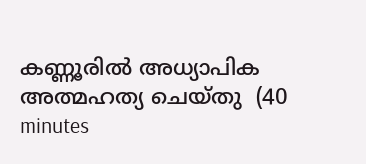കണ്ണൂരില്‍ അധ്യാപിക അത്മഹത്യ ചെയ്തു  (40 minutes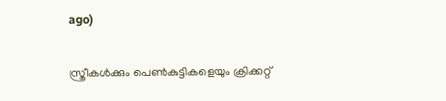ago)

സ്ത്രീകള്‍ക്കും പെണ്‍കുട്ടികളെയും ക്രിക്കറ്റ്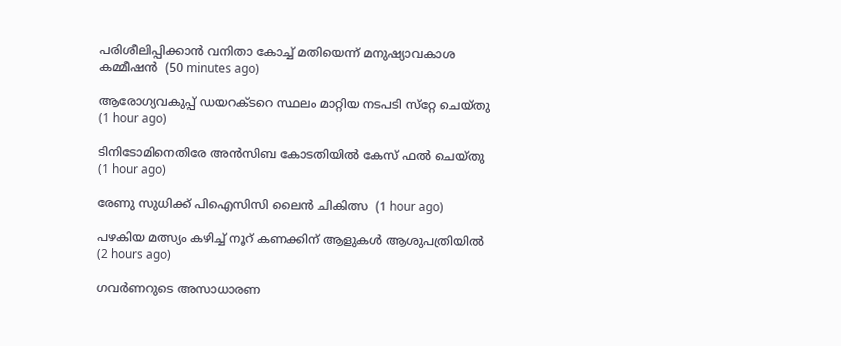പരിശീലിപ്പിക്കാന്‍ വനിതാ കോച്ച് മതിയെന്ന് മനുഷ്യാവകാശ കമ്മീഷന്‍  (50 minutes ago)

ആരോഗ്യവകുപ്പ് ഡയറക്ടറെ സ്ഥലം മാറ്റിയ നടപടി സ്‌റ്റേ ചെയ്തു  (1 hour ago)

ടിനിടോമിനെതിരേ അന്‍സിബ കോടതിയില്‍ കേസ് ഫല്‍ ചെയ്തു  (1 hour ago)

രേണു സുധിക്ക് പിഐസിസി ലൈന്‍ ചികിത്സ  (1 hour ago)

പഴകിയ മത്സ്യം കഴിച്ച് നൂറ് കണക്കിന് ആളുകള്‍ ആശുപത്രിയില്‍  (2 hours ago)

ഗവര്‍ണറുടെ അസാധാരണ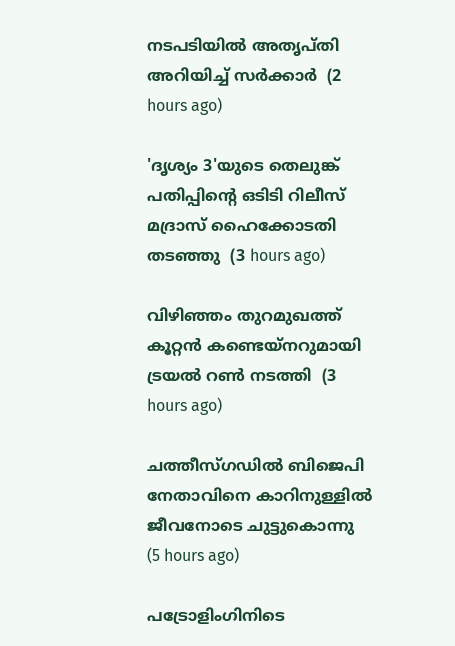നടപടിയില്‍ അതൃപ്തി അറിയിച്ച് സര്‍ക്കാര്‍  (2 hours ago)

'ദൃശ്യം 3'യുടെ തെലുങ്ക് പതിപ്പിന്റെ ഒടിടി റിലീസ് മദ്രാസ് ഹൈക്കോടതി തടഞ്ഞു  (3 hours ago)

വിഴിഞ്ഞം തുറമുഖത്ത് കൂറ്റന്‍ കണ്ടെയ്‌നറുമായി ട്രയല്‍ റണ്‍ നടത്തി  (3 hours ago)

ചത്തീസ്ഗഡില്‍ ബിജെപി നേതാവിനെ കാറിനുള്ളില്‍ ജീവനോടെ ചുട്ടുകൊന്നു  (5 hours ago)

പട്രോളിംഗിനിടെ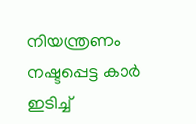നിയന്ത്രണം നഷ്ടപ്പെട്ട കാര്‍ ഇടിച്ച്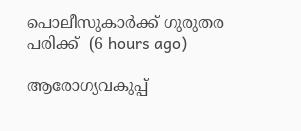പൊലീസുകാര്‍ക്ക് ഗുരുതര പരിക്ക്  (6 hours ago)

ആരോഗ്യവകുപ്പ്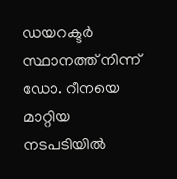ഡയറക്ടർ സ്ഥാനത്ത് നിന്ന് ഡോ. റീനയെ മാറ്റിയ നടപടിയിൽ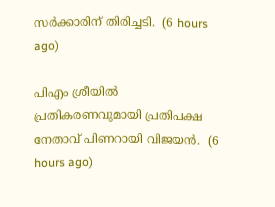സർക്കാരിന് തിരിച്ചടി.  (6 hours ago)

പിഎം ശ്രീയിൽ പ്രതികരണവുമായി പ്രതിപക്ഷ നേതാവ് പിണറായി വിജയൻ.  (6 hours ago)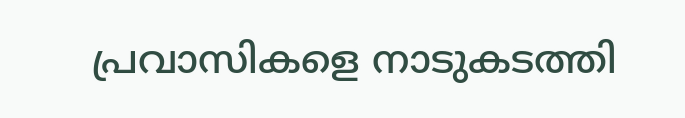പ്രവാസികളെ നാടുകടത്തി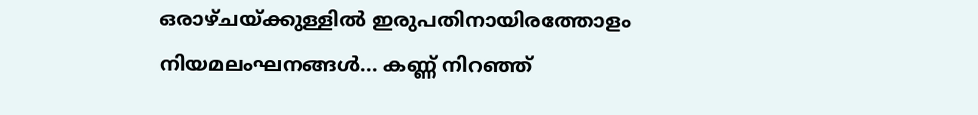ഒരാഴ്ചയ്ക്കുള്ളിൽ ഇരുപതിനായിരത്തോളം നിയമലംഘനങ്ങൾ... കണ്ണ് നിറഞ്ഞ്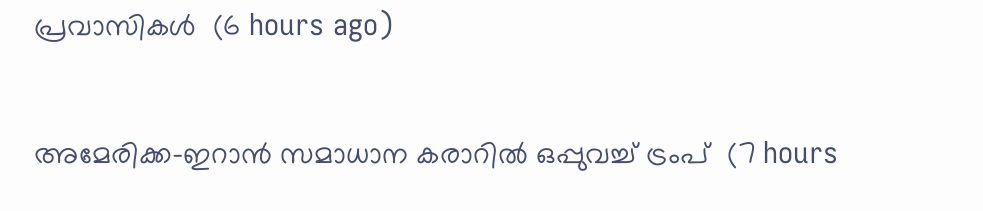പ്രവാസികൾ  (6 hours ago)

അമേരിക്ക-ഇറാന്‍ സമാധാന കരാറില്‍ ഒപ്പുവച്ച് ട്രംപ്  (7 hours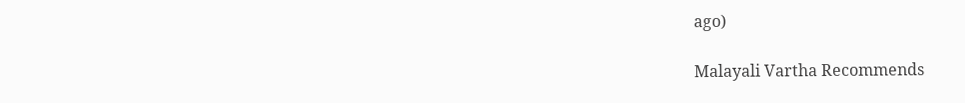ago)

Malayali Vartha Recommends